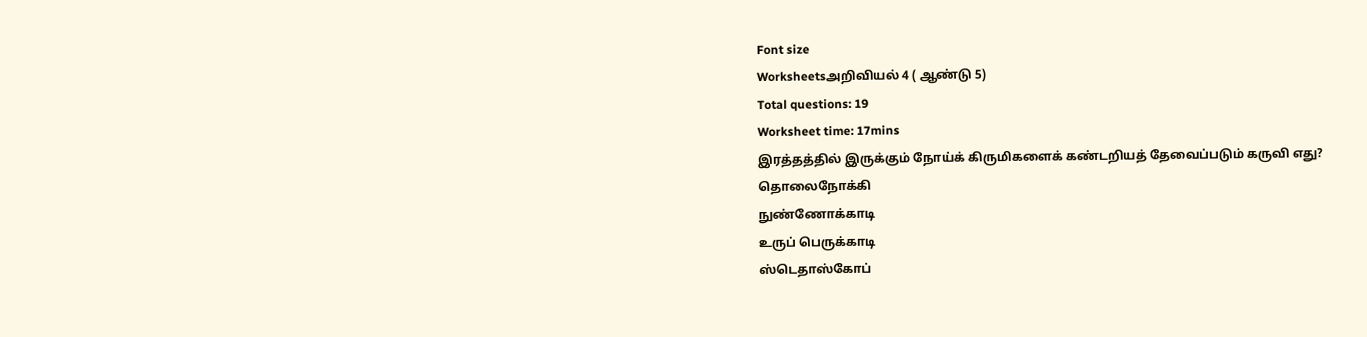Font size
Worksheetsஅறிவியல் 4 ( ஆண்டு 5)
Total questions: 19
Worksheet time: 17mins
இரத்தத்தில் இருக்கும் நோய்க் கிருமிகளைக் கண்டறியத் தேவைப்படும் கருவி எது?
தொலைநோக்கி
நுண்ணோக்காடி
உருப் பெருக்காடி
ஸ்டெதாஸ்கோப்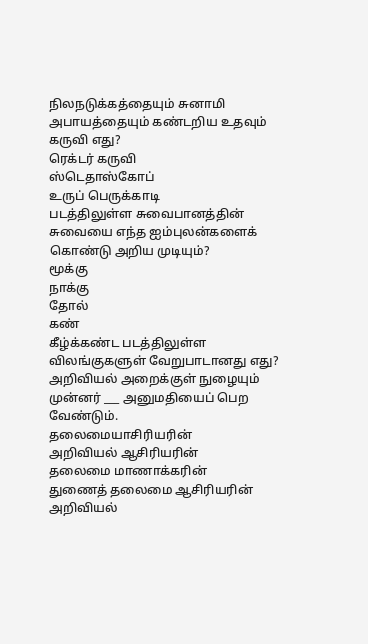நிலநடுக்கத்தையும் சுனாமி அபாயத்தையும் கண்டறிய உதவும் கருவி எது?
ரெக்டர் கருவி
ஸ்டெதாஸ்கோப்
உருப் பெருக்காடி
படத்திலுள்ள சுவைபானத்தின் சுவையை எந்த ஐம்புலன்களைக் கொண்டு அறிய முடியும்?
மூக்கு
நாக்கு
தோல்
கண்
கீழ்க்கண்ட படத்திலுள்ள விலங்குகளுள் வேறுபாடானது எது?
அறிவியல் அறைக்குள் நுழையும் முன்னர் ___ அனுமதியைப் பெற வேண்டும்.
தலைமையாசிரியரின்
அறிவியல் ஆசிரியரின்
தலைமை மாணாக்கரின்
துணைத் தலைமை ஆசிரியரின்
அறிவியல்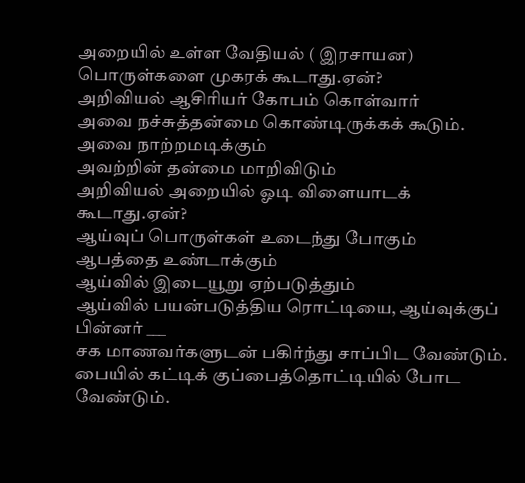அறையில் உள்ள வேதியல் ( இரசாயன) பொருள்களை முகரக் கூடாது.ஏன்?
அறிவியல் ஆசிரியர் கோபம் கொள்வார்
அவை நச்சுத்தன்மை கொண்டிருக்கக் கூடும்.
அவை நாற்றமடிக்கும்
அவற்றின் தன்மை மாறிவிடும்
அறிவியல் அறையில் ஓடி விளையாடக் கூடாது.ஏன்?
ஆய்வுப் பொருள்கள் உடைந்து போகும்
ஆபத்தை உண்டாக்கும்
ஆய்வில் இடையூறு ஏற்படுத்தும்
ஆய்வில் பயன்படுத்திய ரொட்டியை, ஆய்வுக்குப் பின்னர் ___
சக மாணவர்களுடன் பகிர்ந்து சாப்பிட வேண்டும்.
பையில் கட்டிக் குப்பைத்தொட்டியில் போட வேண்டும்.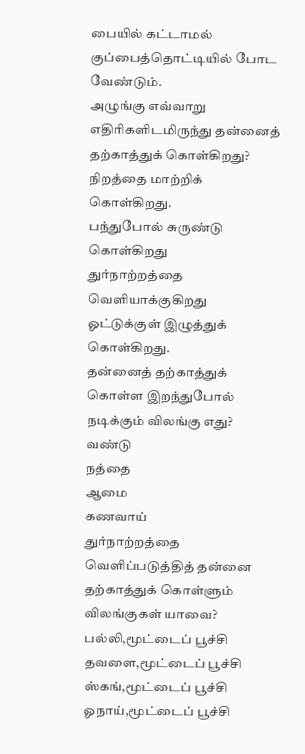பையில் கட்டாமல் குப்பைத்தொட்டியில் போட வேண்டும்.
அழுங்கு எவ்வாறு எதிரிகளிடமிருந்து தன்னைத் தற்காத்துக் கொள்கிறது?
நிறத்தை மாற்றிக் கொள்கிறது.
பந்துபோல் சுருண்டு கொள்கிறது
துர்நாற்றத்தை வெளியாக்குகிறது
ஓட்டுக்குள் இழுத்துக் கொள்கிறது.
தன்னைத் தற்காத்துக் கொள்ள இறந்துபோல் நடிக்கும் விலங்கு எது?
வண்டு
நத்தை
ஆமை
கணவாய்
துர்நாற்றத்தை வெளிப்படுத்தித் தன்னை தற்காத்துக் கொள்ளும் விலங்குகள் யாவை?
பல்லி,மூட்டைப் பூச்சி
தவளை,மூட்டைப் பூச்சி
ஸ்கங்,மூட்டைப் பூச்சி
ஓநாய்,மூட்டைப் பூச்சி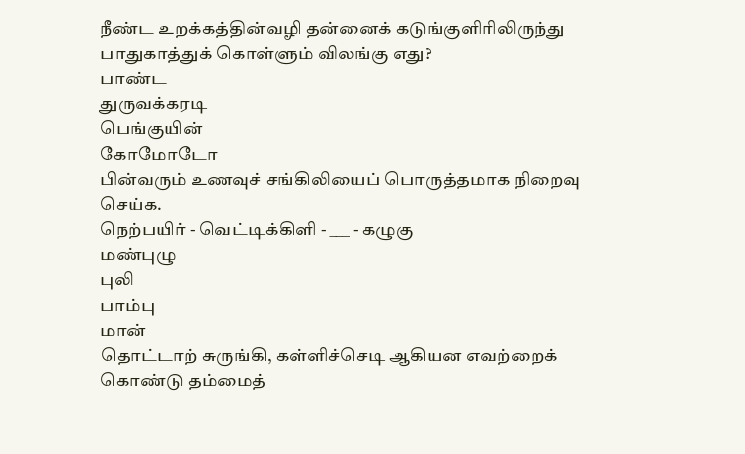நீண்ட உறக்கத்தின்வழி தன்னைக் கடுங்குளிரிலிருந்து பாதுகாத்துக் கொள்ளும் விலங்கு எது?
பாண்ட
துருவக்கரடி
பெங்குயின்
கோமோடோ
பின்வரும் உணவுச் சங்கிலியைப் பொருத்தமாக நிறைவு செய்க.
நெற்பயிர் - வெட்டிக்கிளி - ___ - கழுகு
மண்புழு
புலி
பாம்பு
மான்
தொட்டாற் சுருங்கி, கள்ளிச்செடி ஆகியன எவற்றைக் கொண்டு தம்மைத்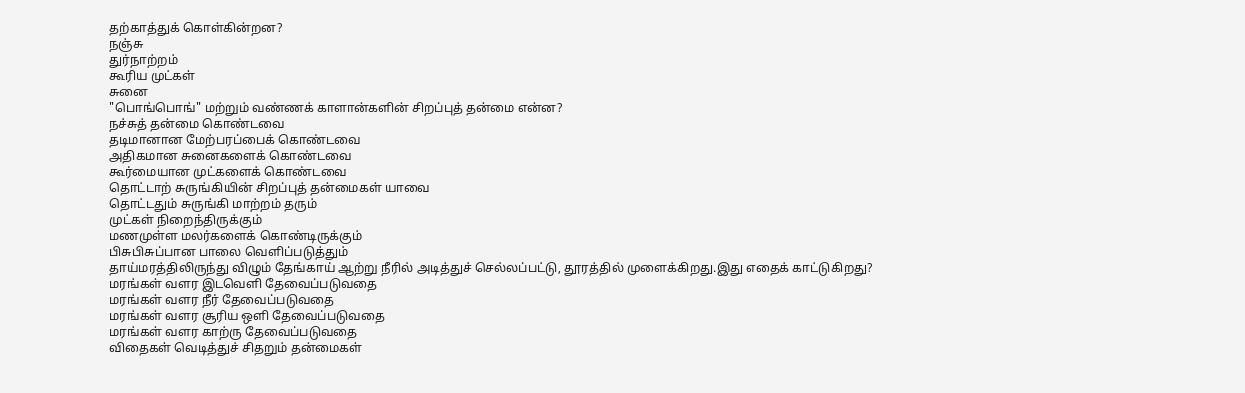தற்காத்துக் கொள்கின்றன?
நஞ்சு
துர்நாற்றம்
கூரிய முட்கள்
சுனை
"பொங்பொங்" மற்றும் வண்ணக் காளான்களின் சிறப்புத் தன்மை என்ன?
நச்சுத் தன்மை கொண்டவை
தடிமானான மேற்பரப்பைக் கொண்டவை
அதிகமான சுனைகளைக் கொண்டவை
கூர்மையான முட்களைக் கொண்டவை
தொட்டாற் சுருங்கியின் சிறப்புத் தன்மைகள் யாவை
தொட்டதும் சுருங்கி மாற்றம் தரும்
முட்கள் நிறைந்திருக்கும்
மணமுள்ள மலர்களைக் கொண்டிருக்கும்
பிசுபிசுப்பான பாலை வெளிப்படுத்தும்
தாய்மரத்திலிருந்து விழும் தேங்காய் ஆற்று நீரில் அடித்துச் செல்லப்பட்டு, தூரத்தில் முளைக்கிறது.இது எதைக் காட்டுகிறது?
மரங்கள் வளர இடவெளி தேவைப்படுவதை
மரங்கள் வளர நீர் தேவைப்படுவதை
மரங்கள் வளர சூரிய ஒளி தேவைப்படுவதை
மரங்கள் வளர காற்ரு தேவைப்படுவதை
விதைகள் வெடித்துச் சிதறும் தன்மைகள்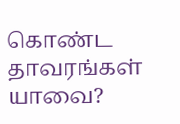கொண்ட தாவரங்கள் யாவை?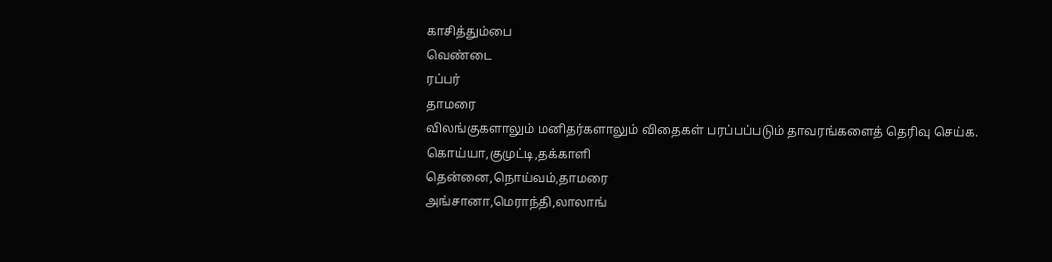காசித்தும்பை
வெண்டை
ரப்பர்
தாமரை
விலங்குகளாலும் மனிதர்களாலும் விதைகள் பரப்பப்படும் தாவரங்களைத் தெரிவு செய்க.
கொய்யா,குமுட்டி,தக்காளி
தென்னை,நொய்வம்,தாமரை
அங்சானா,மெராந்தி,லாலாங்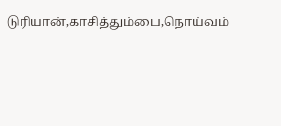டுரியான்,காசித்தும்பை,நொய்வம்